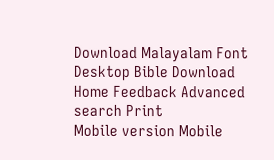Download Malayalam Font Desktop Bible Download
Home Feedback Advanced search Print
Mobile version Mobile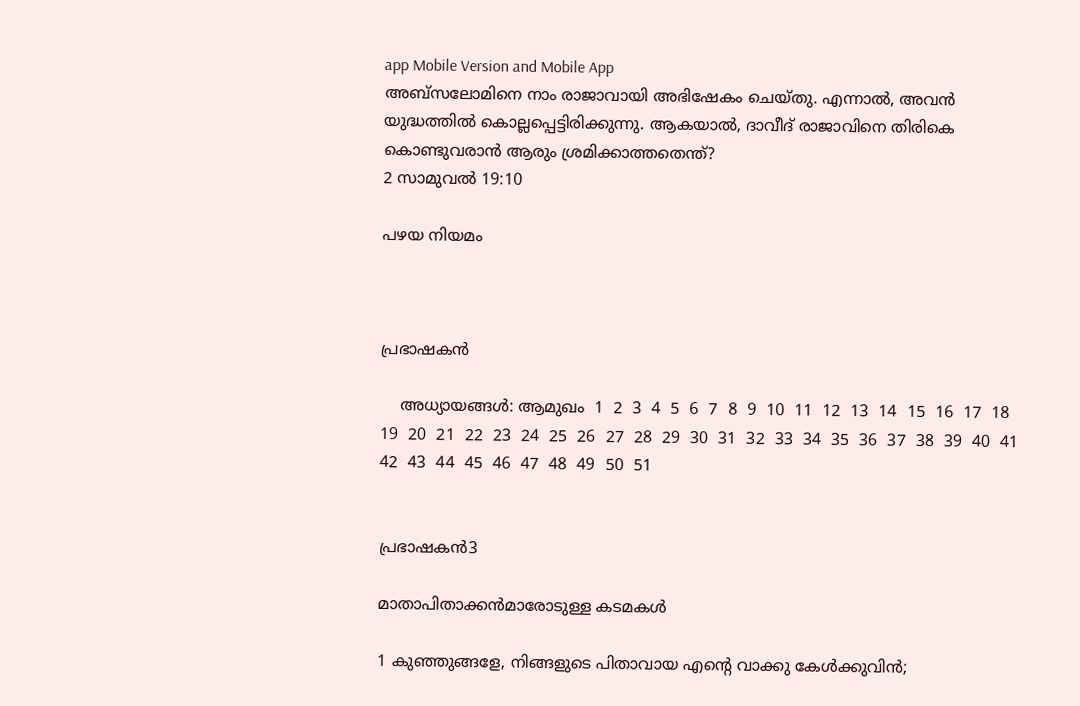app Mobile Version and Mobile App
അബ്സലോമിനെ നാം രാജാവായി അഭിഷേകം ചെയ്തു. എന്നാല്‍, അവന്‍ യുദ്ധത്തില്‍ കൊല്ലപ്പെട്ടിരിക്കുന്നു. ആകയാല്‍, ദാവീദ് രാജാവിനെ തിരികെ കൊണ്ടുവരാന്‍ ആരും ശ്രമിക്കാത്തതെന്ത്?
2 സാമുവല്‍ 19:10

പഴയ നിയമം



പ്രഭാഷകന്‍

    അധ്യായങ്ങള്‍: ആമുഖം  1  2  3  4  5  6  7  8  9  10  11  12  13  14  15  16  17  18  19  20  21  22  23  24  25  26  27  28  29  30  31  32  33  34  35  36  37  38  39  40  41  42  43  44  45  46  47  48  49  50  51


പ്രഭാഷകന്‍3

മാതാപിതാക്കന്‍മാരോടുള്ള കടമകള്‍

1 കുഞ്ഞുങ്ങളേ, നിങ്ങളുടെ പിതാവായ എന്‍റെ വാക്കു കേള്‍ക്കുവിന്‍;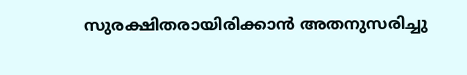സുരക്ഷിതരായിരിക്കാന്‍ അതനുസരിച്ചു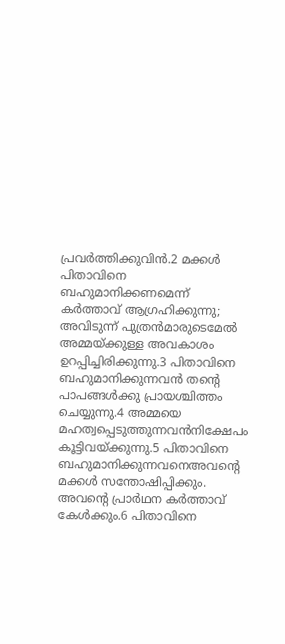പ്രവര്‍ത്തിക്കുവിന്‍.2 മക്കള്‍ പിതാവിനെ ബഹുമാനിക്കണമെന്ന് കര്‍ത്താവ് ആഗ്രഹിക്കുന്നു; അവിടുന്ന് പുത്രന്‍മാരുടെമേല്‍ അമ്മയ്ക്കുള്ള അവകാശം ഉറപ്പിച്ചിരിക്കുന്നു.3 പിതാവിനെ ബഹുമാനിക്കുന്നവന്‍ തന്‍റെ പാപങ്ങള്‍ക്കു പ്രായശ്ചിത്തം ചെയ്യുന്നു.4 അമ്മയെ മഹത്വപ്പെടുത്തുന്നവന്‍നിക്ഷേപം കൂട്ടിവയ്ക്കുന്നു.5 പിതാവിനെ ബഹുമാനിക്കുന്നവനെഅവന്‍റെ മക്കള്‍ സന്തോഷിപ്പിക്കും. അവന്‍റെ പ്രാര്‍ഥന കര്‍ത്താവ് കേള്‍ക്കും.6 പിതാവിനെ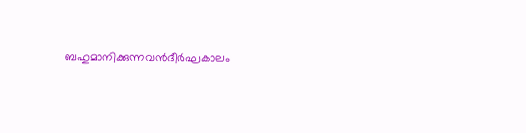ബഹുമാനിക്കുന്നവന്‍ദീര്‍ഘകാലം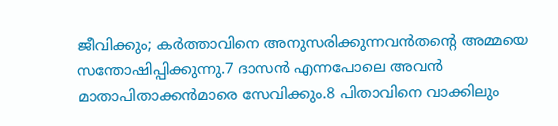ജീവിക്കും; കര്‍ത്താവിനെ അനുസരിക്കുന്നവന്‍തന്‍റെ അമ്മയെ സന്തോഷിപ്പിക്കുന്നു.7 ദാസന്‍ എന്നപോലെ അവന്‍ മാതാപിതാക്കന്‍മാരെ സേവിക്കും.8 പിതാവിനെ വാക്കിലും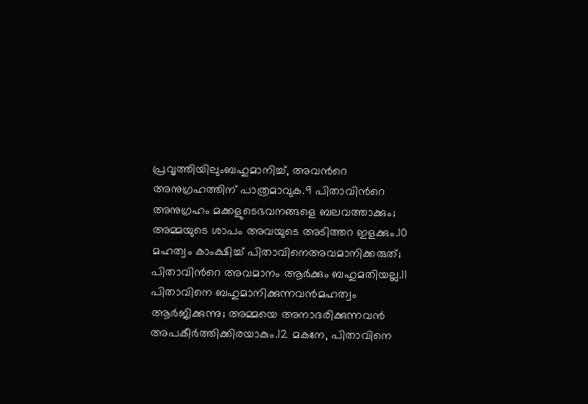പ്രവൃത്തിയിലുംബഹുമാനിച്ച്, അവന്‍റെ അനുഗ്രഹത്തിന് പാത്രമാവുക.9 പിതാവിന്‍റെ അനുഗ്രഹം മക്കളുടെഭവനങ്ങളെ ബലവത്താക്കും; അമ്മയുടെ ശാപം അവയുടെ അടിത്തറ ഇളക്കും.10 മഹത്വം കാംക്ഷിച്ച് പിതാവിനെഅവമാനിക്കരുത്; പിതാവിന്‍റെ അവമാനം ആര്‍ക്കും ബഹുമതിയല്ല.11 പിതാവിനെ ബഹുമാനിക്കുന്നവന്‍മഹത്വം ആര്‍ജിക്കുന്നു; അമ്മയെ അനാദരിക്കുന്നവന്‍ അപകീര്‍ത്തിക്കിരയാകും.12 മകനേ, പിതാവിനെ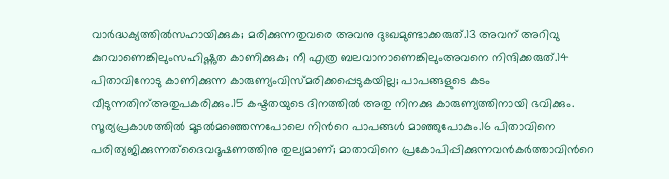വാര്‍ദ്ധക്യത്തില്‍സഹായിക്കുക; മരിക്കുന്നതുവരെ അവനു ദുഃഖമുണ്ടാക്കരുത്.13 അവന് അറിവു കുറവാണെങ്കിലുംസഹിഷ്ണുത കാണിക്കുക; നീ എത്ര ബലവാനാണെങ്കിലുംഅവനെ നിന്ദിക്കരുത്.14 പിതാവിനോടു കാണിക്കുന്ന കാരുണ്യംവിസ്മരിക്കപ്പെടുകയില്ല; പാപങ്ങളുടെ കടം വീടുന്നതിന്അതുപകരിക്കും.15 കഷ്ടതയുടെ ദിനത്തില്‍ അതു നിനക്കു കാരുണ്യത്തിനായി ഭവിക്കും. സൂര്യപ്രകാശത്തില്‍ മൂടല്‍മഞ്ഞെന്നപോലെ നിന്‍റെ പാപങ്ങള്‍ മാഞ്ഞുപോകും.16 പിതാവിനെ പരിത്യജിക്കുന്നത്ദൈവദൂഷണത്തിനു തുല്യമാണ്; മാതാവിനെ പ്രകോപിപ്പിക്കുന്നവന്‍കര്‍ത്താവിന്‍റെ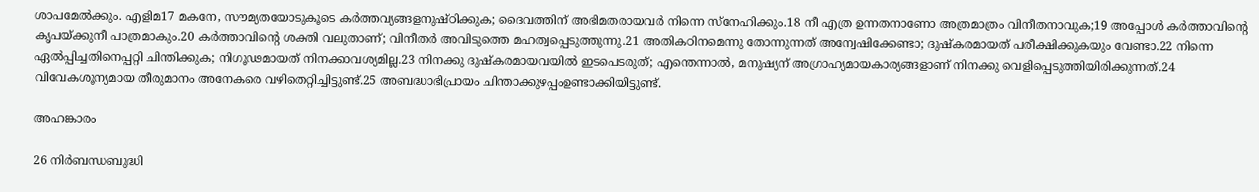ശാപമേല്‍ക്കും. എളിമ17 മകനേ, സൗമ്യതയോടുകൂടെ കര്‍ത്തവ്യങ്ങളനുഷ്ഠിക്കുക; ദൈവത്തിന് അഭിമതരായവര്‍ നിന്നെ സ്നേഹിക്കും.18 നീ എത്ര ഉന്നതനാണോ അത്രമാത്രം വിനീതനാവുക;19 അപ്പോള്‍ കര്‍ത്താവിന്‍റെ കൃപയ്ക്കുനീ പാത്രമാകും.20 കര്‍ത്താവിന്‍റെ ശക്തി വലുതാണ്; വിനീതര്‍ അവിടുത്തെ മഹത്വപ്പെടുത്തുന്നു.21 അതികഠിനമെന്നു തോന്നുന്നത് അന്വേഷിക്കേണ്ടാ; ദുഷ്കരമായത് പരീക്ഷിക്കുകയും വേണ്ടാ.22 നിന്നെ ഏല്‍പ്പിച്ചതിനെപ്പറ്റി ചിന്തിക്കുക; നിഗൂഢമായത് നിനക്കാവശ്യമില്ല.23 നിനക്കു ദുഷ്കരമായവയില്‍ ഇടപെടരുത്; എന്തെന്നാല്‍, മനുഷ്യന് അഗ്രാഹ്യമായകാര്യങ്ങളാണ് നിനക്കു വെളിപ്പെടുത്തിയിരിക്കുന്നത്.24 വിവേകശൂന്യമായ തീരുമാനം അനേകരെ വഴിതെറ്റിച്ചിട്ടുണ്ട്.25 അബദ്ധാഭിപ്രായം ചിന്താക്കുഴപ്പംഉണ്ടാക്കിയിട്ടുണ്ട്.

അഹങ്കാരം

26 നിര്‍ബന്ധബുദ്ധി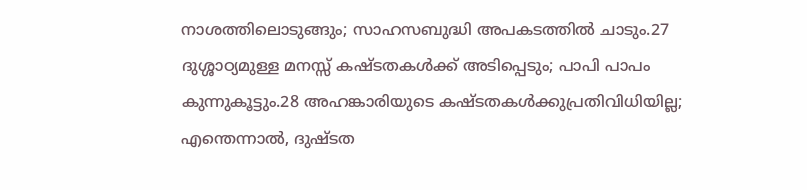നാശത്തിലൊടുങ്ങും; സാഹസബുദ്ധി അപകടത്തില്‍ ചാടും.27 ദുശ്ശാഠ്യമുള്ള മനസ്സ് കഷ്ടതകള്‍ക്ക് അടിപ്പെടും; പാപി പാപം കുന്നുകൂട്ടും.28 അഹങ്കാരിയുടെ കഷ്ടതകള്‍ക്കുപ്രതിവിധിയില്ല; എന്തെന്നാല്‍, ദുഷ്ടത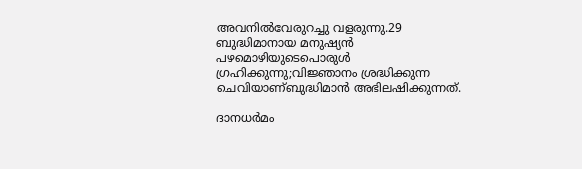അവനില്‍വേരുറച്ചു വളരുന്നു.29 ബുദ്ധിമാനായ മനുഷ്യന്‍ പഴമൊഴിയുടെപൊരുള്‍ ഗ്രഹിക്കുന്നു;വിജ്ഞാനം ശ്രദ്ധിക്കുന്ന ചെവിയാണ്ബുദ്ധിമാന്‍ അഭിലഷിക്കുന്നത്.

ദാനധര്‍മം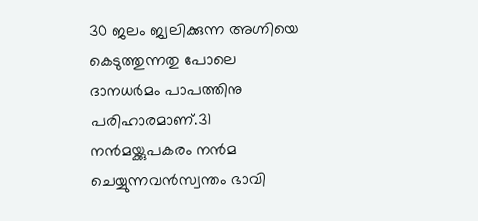30 ജലം ജ്വലിക്കുന്ന അഗ്നിയെ കെടുത്തുന്നതു പോലെ ദാനധര്‍മം പാപത്തിനു പരിഹാരമാണ്.31 നന്‍മയ്ക്കുപകരം നന്‍മ ചെയ്യുന്നവന്‍സ്വന്തം ഭാവി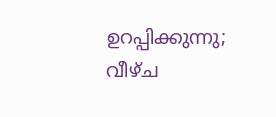ഉറപ്പിക്കുന്നു; വീഴ്ച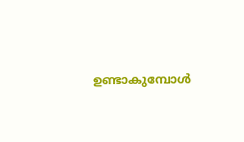ഉണ്ടാകുമ്പോള്‍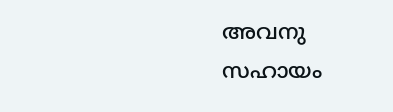അവനു സഹായം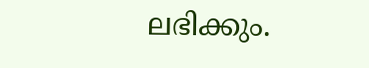ലഭിക്കും.